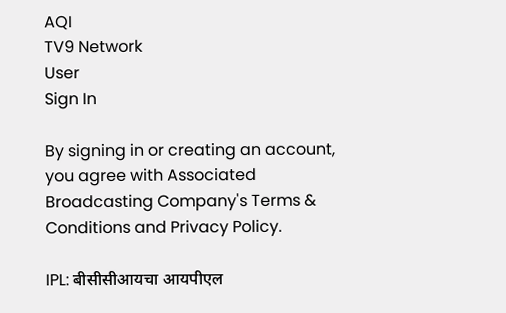AQI
TV9 Network
User
Sign In

By signing in or creating an account, you agree with Associated Broadcasting Company's Terms & Conditions and Privacy Policy.

IPL: बीसीसीआयचा आयपीएल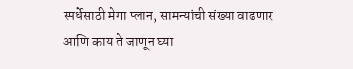स्पर्धेसाठी मेगा प्लान, सामन्यांची संख्या वाढणार आणि काय ते जाणून घ्या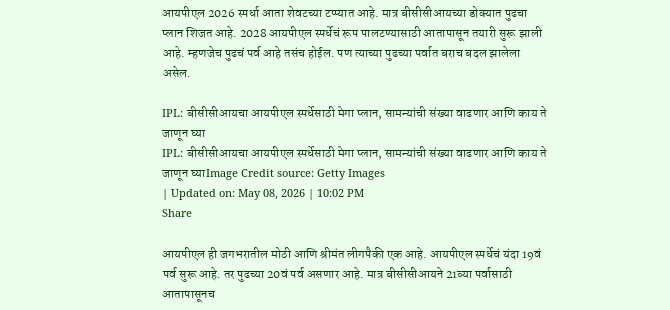आयपीएल 2026 स्पर्धा आता शेवटच्या टप्प्यात आहे. मात्र बीसीसीआयच्या डोक्यात पुढचा प्लान शिजत आहे. 2028 आयपीएल स्पर्धेचं रूप पालटण्यासाठी आतापासून तयारी सुरू झाली आहे. म्हणजेच पुढचं पर्व आहे तसंच होईल. पण त्याच्या पुढच्या पर्वात बराच बदल झालेला असेल.

IPL: बीसीसीआयचा आयपीएल स्पर्धेसाठी मेगा प्लान, सामन्यांची संख्या वाढणार आणि काय ते जाणून घ्या
IPL: बीसीसीआयचा आयपीएल स्पर्धेसाठी मेगा प्लान, सामन्यांची संख्या वाढणार आणि काय ते जाणून घ्याImage Credit source: Getty Images
| Updated on: May 08, 2026 | 10:02 PM
Share

आयपीएल ही जगभरातील मोठी आणि श्रीमंत लीगपैकी एक आहे. आयपीएल स्पर्धेचं यंदा 19वं पर्व सुरू आहे. तर पुढच्या 20वं पर्व असणार आहे. मात्र बीसीसीआयने 21व्या पर्वासाठी आतापासूनच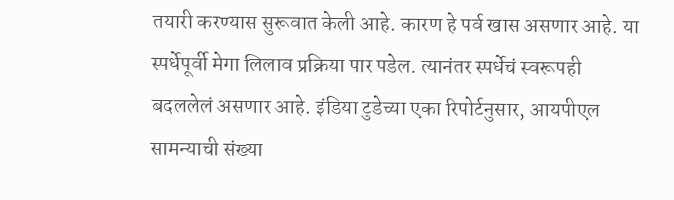तयारी करण्यास सुरूवात केली आहे. कारण हे पर्व खास असणार आहे. या स्पर्धेपूर्वी मेगा लिलाव प्रक्रिया पार पडेल. त्यानंतर स्पर्धेचं स्वरूपही बदललेलं असणार आहे. इंडिया टुडेच्या एका रिपोर्टनुसार, आयपीएल सामन्याची संख्या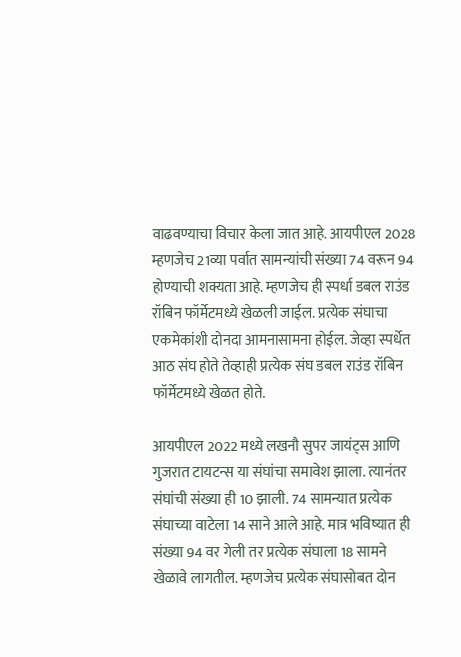वाढवण्याचा विचार केला जात आहे. आयपीएल 2028 म्हणजेच 21व्या पर्वात सामन्यांची संख्या 74 वरून 94 होण्याची शक्यता आहे. म्हणजेच ही स्पर्धा डबल राउंड रॉबिन फॉर्मेटमध्ये खेळली जाईल. प्रत्येक संघाचा एकमेकांशी दोनदा आमनासामना होईल. जेव्हा स्पर्धेत आठ संघ होते तेव्हाही प्रत्येक संघ डबल राउंड रॉबिन फॉर्मेटमध्ये खेळत होते.

आयपीएल 2022 मध्ये लखनौ सुपर जायंट्स आणि गुजरात टायटन्स या संघांचा समावेश झाला. त्यानंतर संघांची संख्या ही 10 झाली. 74 सामन्यात प्रत्येक संघाच्या वाटेला 14 साने आले आहे. मात्र भविष्यात ही संख्या 94 वर गेली तर प्रत्येक संघाला 18 सामने खेळावे लागतील. म्हणजेच प्रत्येक संघासोबत दोन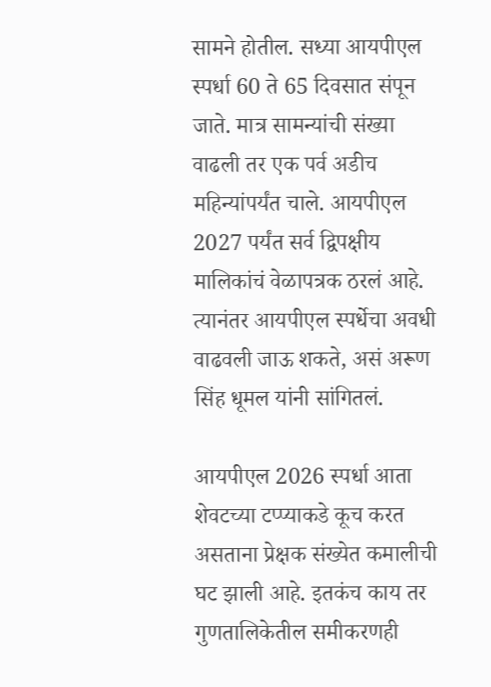सामने होतील. सध्या आयपीएल स्पर्धा 60 ते 65 दिवसात संपून जाते. मात्र सामन्यांची संख्या वाढली तर एक पर्व अडीच महिन्यांपर्यंत चाले. आयपीएल 2027 पर्यंत सर्व द्विपक्षीय मालिकांचं वेळापत्रक ठरलं आहे. त्यानंतर आयपीएल स्पर्धेचा अवधी वाढवली जाऊ शकते, असं अरूण सिंह धूमल यांनी सांगितलं.

आयपीएल 2026 स्पर्धा आता शेवटच्या टप्प्याकडे कूच करत असताना प्रेक्षक संख्येत कमालीची घट झाली आहे. इतकंच काय तर गुणतालिकेतील समीकरणही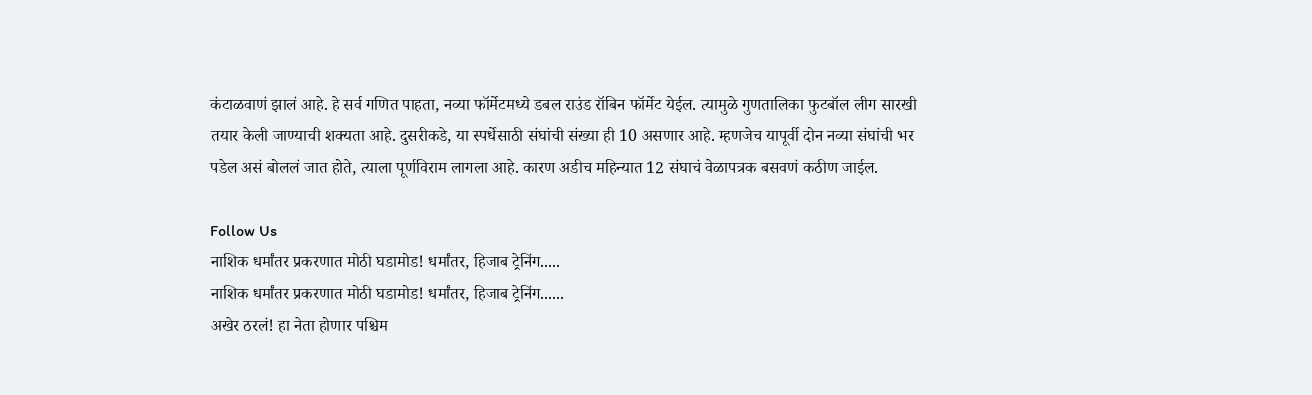कंटाळवाणं झालं आहे. हे सर्व गणित पाहता, नव्या फॉर्मेटमध्ये डबल राउंड रॉबिन फॉर्मेट येईल. त्यामुळे गुणतालिका फुटबॉल लीग सारखी तयार केली जाण्याची शक्यता आहे. दुसरीकडे, या स्पर्धेसाठी संघांची संख्या ही 10 असणार आहे. म्हणजेच यापूर्वी दोन नव्या संघांची भर पडेल असं बोललं जात होते, त्याला पूर्णविराम लागला आहे. कारण अडीच महिन्यात 12 संघाचं वेळापत्रक बसवणं कठीण जाईल.

Follow Us
नाशिक धर्मांतर प्रकरणात मोठी घडामोड! धर्मांतर, हिजाब ट्रेनिंग.....
नाशिक धर्मांतर प्रकरणात मोठी घडामोड! धर्मांतर, हिजाब ट्रेनिंग......
अखेर ठरलं! हा नेता होणार पश्चिम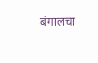बंगालचा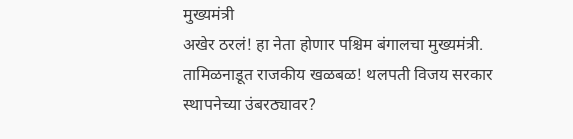मुख्यमंत्री
अखेर ठरलं! हा नेता होणार पश्चिम बंगालचा मुख्यमंत्री.
तामिळनाडूत राजकीय खळबळ! थलपती विजय सरकार स्थापनेच्या उंबरठ्यावर?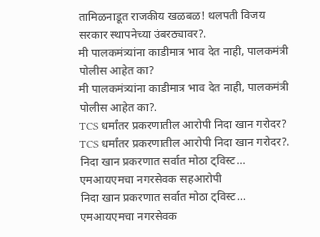तामिळनाडूत राजकीय खळबळ! थलपती विजय सरकार स्थापनेच्या उंबरठ्यावर?.
मी पालकमंत्र्यांना काडीमात्र भाव देत नाही, पालकमंत्री पोलीस आहेत का?
मी पालकमंत्र्यांना काडीमात्र भाव देत नाही, पालकमंत्री पोलीस आहेत का?.
TCS धर्मांतर प्रकरणातील आरोपी निदा खान गरोदर?
TCS धर्मांतर प्रकरणातील आरोपी निदा खान गरोदर?.
निदा खान प्रकरणात सर्वात मोठा ट्विस्ट... एमआयएमचा नगरसेवक सहआरोपी
निदा खान प्रकरणात सर्वात मोठा ट्विस्ट... एमआयएमचा नगरसेवक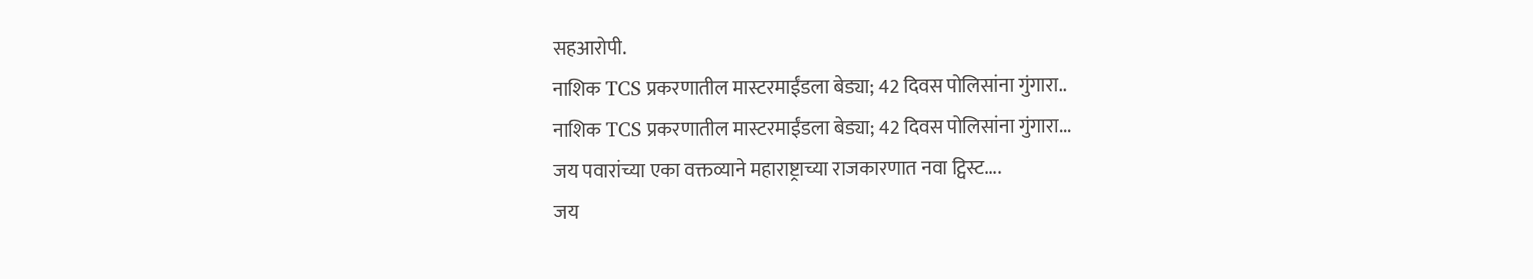सहआरोपी.
नाशिक TCS प्रकरणातील मास्टरमाईंडला बेड्या; 42 दिवस पोलिसांना गुंगारा..
नाशिक TCS प्रकरणातील मास्टरमाईंडला बेड्या; 42 दिवस पोलिसांना गुंगारा...
जय पवारांच्या एका वक्तव्याने महाराष्ट्राच्या राजकारणात नवा ट्विस्ट....
जय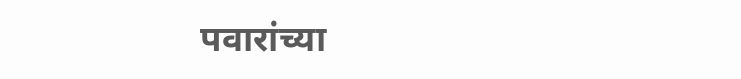पवारांच्या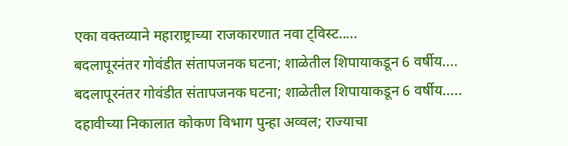एका वक्तव्याने महाराष्ट्राच्या राजकारणात नवा ट्विस्ट.....
बदलापूरनंतर गोवंडीत संतापजनक घटना; शाळेतील शिपायाकडून 6 वर्षीय....
बदलापूरनंतर गोवंडीत संतापजनक घटना; शाळेतील शिपायाकडून 6 वर्षीय.....
दहावीच्या निकालात कोकण विभाग पुन्हा अव्वल; राज्याचा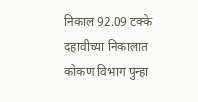निकाल 92.09 टक्के
दहावीच्या निकालात कोकण विभाग पुन्हा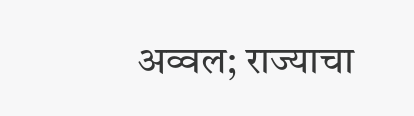अव्वल; राज्याचा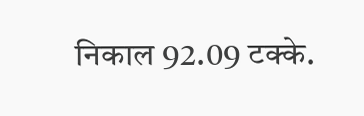निकाल 92.09 टक्के.